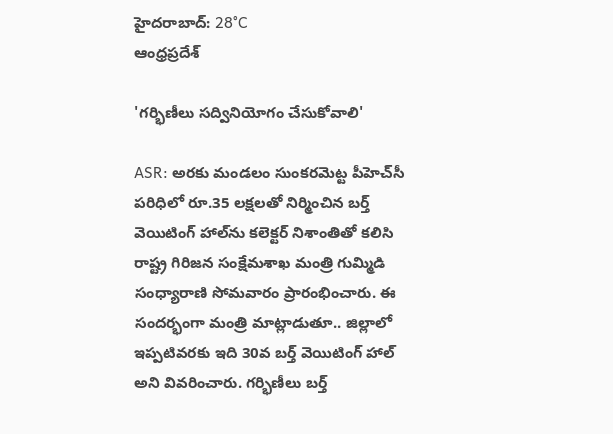హైదరాబాద్: 28°C
ఆంధ్రప్రదేశ్

'గర్భిణీలు సద్వినియోగం చేసుకోవాలి'

ASR: అరకు మండలం సుంకరమెట్ట పీహెచ్‌సీ పరిధిలో రూ.35 లక్షలతో నిర్మించిన బర్త్ వెయిటింగ్ హాల్‌ను కలెక్టర్ నిశాంతితో కలిసి రాష్ట్ర గిరిజన సంక్షేమశాఖ మంత్రి గుమ్మిడి సంధ్యారాణి సోమవారం ప్రారంభించారు. ఈ సందర్భంగా మంత్రి మాట్లాడుతూ.. జిల్లాలో ఇప్పటివరకు ఇది 30వ బర్త్ వెయిటింగ్ హాల్‌ అని వివరించారు. గర్భిణీలు బర్త్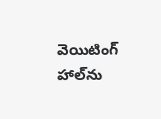వెయిటింగ్ హాల్‌ను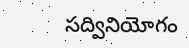సద్వినియోగం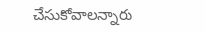చేసుకోవాలన్నారు